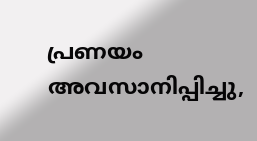പ്രണയം അവസാനിപ്പിച്ചു,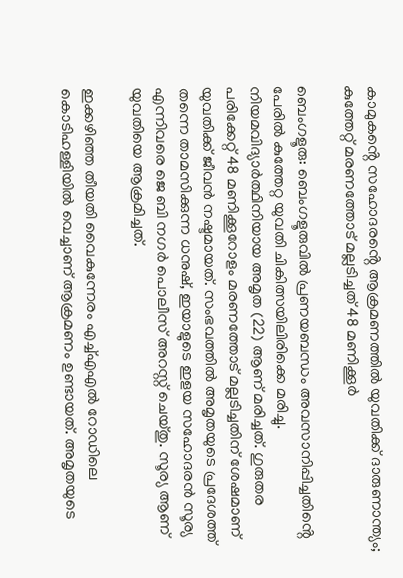കാമുകൻ്റെ സഹോദരൻ്റെ ആക്രമണത്തിൽ യുവതിക്ക് ദാരുണാന്ത്യം; കുത്തേറ്റ് മരണത്തോട് മല്ലടിച്ചത് 48 മണിക്കൂർ

ബെംഗളൂരു: ബെംഗളൂരുവിൽ പ്രണയബന്ധം അവസാനിപ്പിച്ചതിൻ്റെ പേരിൽ കുത്തേറ്റ യുവതി ചികിത്സയിലിരിക്കെ മരിച്ചു. നിയമവിദ്യാർത്ഥിനിയായ അമൃത (22) ആണ് മരിച്ചത്. ഗുരുതര പരിക്കേറ്റ് 48 മണിക്കൂറോളം മരണത്തോട് മല്ലടിച്ചതിന് ശേഷമാണ് യുവതിക്ക് ജീവൻ നഷ്ടമായത്. സംഭവത്തിൽ അമൃതയുടെ പ്രദേശത്ത് തന്നെ താമസിക്കുന്ന ധനുഷ്, ഇയാളുടെ ഇളയ സഹോദരൻ സൂര്യ എന്നിവരെ ജെ ബി നഗർ പൊലീസ് അറസ്റ്റ് ചെയ്തു. സൂര്യ ആണ് യുവതിയെ ആക്രമിച്ചത്.

ഇക്കഴിഞ്ഞ തീയതി വൈകുന്നേരം എച്ച്എഎൽ റോഡിലെ കൊടിഹള്ളിയിൽ വെച്ചാണ് ആക്രമണം ഉണ്ടായത്. അമൃതയുടെ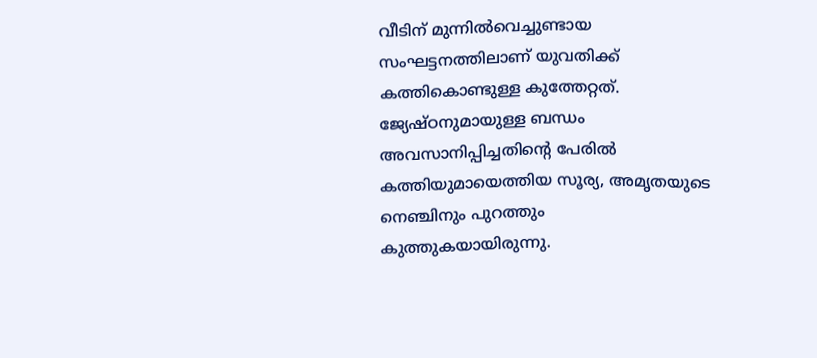വീടിന് മുന്നിൽവെച്ചുണ്ടായ സംഘട്ടനത്തിലാണ് യുവതിക്ക് കത്തികൊണ്ടുള്ള കുത്തേറ്റത്. ജ്യേഷ്ഠനുമായുള്ള ബന്ധം അവസാനിപ്പിച്ചതിൻ്റെ പേരിൽ കത്തിയുമായെത്തിയ സൂര്യ, അമൃതയുടെ നെഞ്ചിനും പുറത്തും കുത്തുകയായിരുന്നു.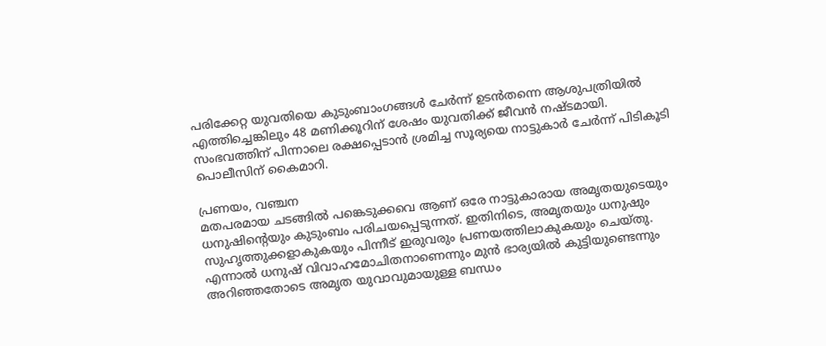പരിക്കേറ്റ യുവതിയെ കുടുംബാംഗങ്ങൾ ചേർന്ന് ഉടൻതന്നെ ആശുപത്രിയിൽ എത്തിച്ചെങ്കിലും 48 മണിക്കൂറിന് ശേഷം യുവതിക്ക് ജീവൻ നഷ്ടമായി. സംഭവത്തിന് പിന്നാലെ രക്ഷപ്പെടാൻ ശ്രമിച്ച സൂര്യയെ നാട്ടുകാർ ചേർന്ന് പിടികൂടി പൊലീസിന് കൈമാറി.

പ്രണയം, വഞ്ചന
മതപരമായ ചടങ്ങിൽ പങ്കെടുക്കവെ ആണ് ഒരേ നാട്ടുകാരായ അമൃതയുടെയും ധനുഷിന്റെയും കുടുംബം പരിചയപ്പെടുന്നത്. ഇതിനിടെ, അമൃതയും ധനുഷും സുഹൃത്തുക്കളാകുകയും പിന്നീട് ഇരുവരും പ്രണയത്തിലാകുകയും ചെയ്തു. എന്നാൽ ധനുഷ് വിവാഹമോചിതനാണെന്നും മുൻ ഭാര്യയിൽ കുട്ടിയുണ്ടെന്നും അറിഞ്ഞതോടെ അമൃത യുവാവുമായുള്ള ബന്ധം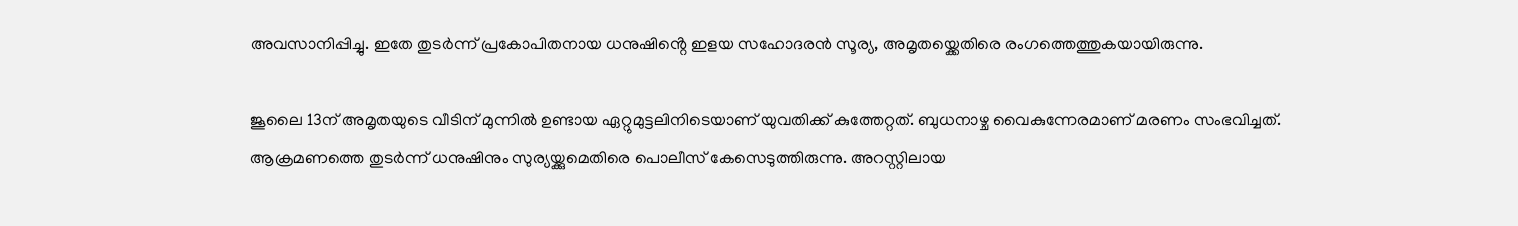അവസാനിപ്പിച്ചു. ഇതേ തുടർന്ന് പ്രകോപിതനായ ധനുഷിൻ്റെ ഇളയ സഹോദരൻ സൂര്യ, അമൃതയ്ക്കെതിരെ രംഗത്തെത്തുകയായിരുന്നു.

ജൂലൈ 13ന് അമൃതയുടെ വീടിന് മുന്നിൽ ഉണ്ടായ ഏറ്റുമുട്ടലിനിടെയാണ് യുവതിക്ക് കുത്തേറ്റത്. ബുധനാഴ്ച വൈകുന്നേരമാണ് മരണം സംഭവിച്ചത്. ആക്രമണത്തെ തുടർന്ന് ധനുഷിനും സുര്യയ്ക്കുമെതിരെ പൊലീസ് കേസെടുത്തിരുന്നു. അറസ്റ്റിലായ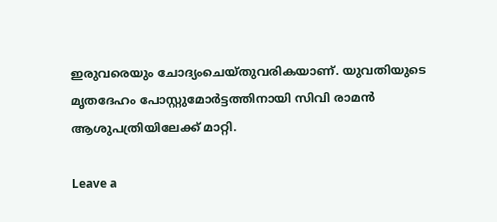ഇരുവരെയും ചോദ്യംചെയ്തുവരികയാണ്. യുവതിയുടെ മൃതദേഹം പോസ്റ്റുമോർട്ടത്തിനായി സിവി രാമൻ ആശുപത്രിയിലേക്ക് മാറ്റി.

Leave a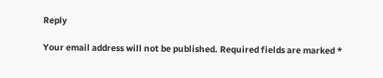Reply

Your email address will not be published. Required fields are marked *